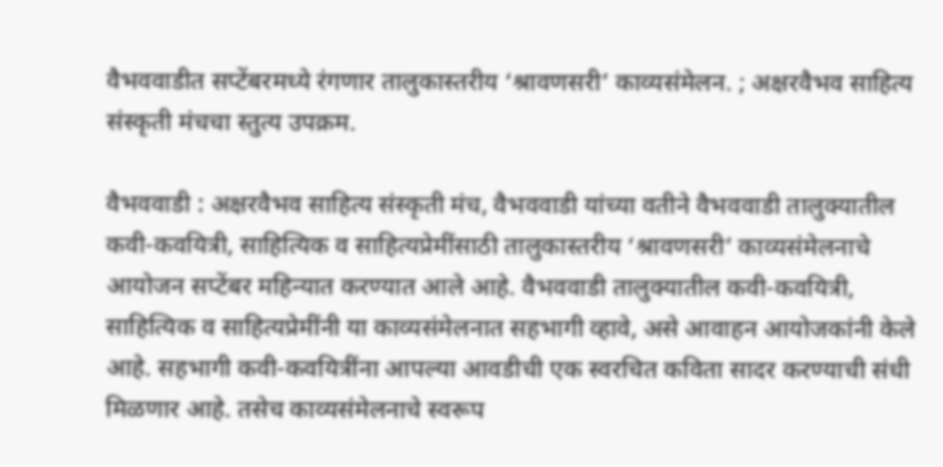वैभववाडीत सप्टेंबरमध्ये रंगणार तालुकास्तरीय ‘श्रावणसरी’ काव्यसंमेलन. ; अक्षरवैभव साहित्य संस्कृती मंचचा स्तुत्य उपक्रम.

वैभववाडी : अक्षरवैभव साहित्य संस्कृती मंच, वैभववाडी यांच्या वतीने वैभववाडी तालुक्यातील कवी-कवयित्री, साहित्यिक व साहित्यप्रेमींसाठी तालुकास्तरीय ‘श्रावणसरी’ काव्यसंमेलनाचे आयोजन सप्टेंबर महिन्यात करण्यात आले आहे. वैभववाडी तालुक्यातील कवी-कवयित्री, साहित्यिक व साहित्यप्रेमींनी या काव्यसंमेलनात सहभागी व्हावे, असे आवाहन आयोजकांनी केले आहे. सहभागी कवी-कवयित्रींना आपल्या आवडीची एक स्वरचित कविता सादर करण्याची संधी मिळणार आहे. तसेच काव्यसंमेलनाचे स्वरूप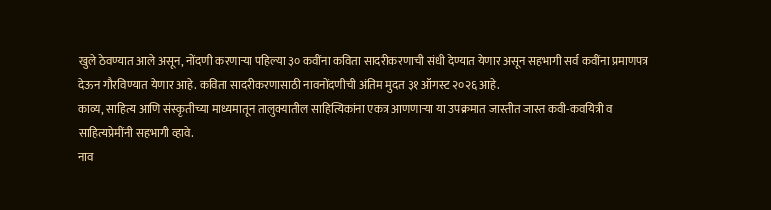खुले ठेवण्यात आले असून, नोंदणी करणाऱ्या पहिल्या ३० कवींना कविता सादरीकरणाची संधी देण्यात येणार असून सहभागी सर्व कवींना प्रमाणपत्र देऊन गौरविण्यात येणार आहे. कविता सादरीकरणासाठी नावनोंदणीची अंतिम मुदत ३१ ऑगस्ट २०२६ आहे.
काव्य, साहित्य आणि संस्कृतीच्या माध्यमातून तालुक्यातील साहित्यिकांना एकत्र आणणाऱ्या या उपक्रमात जास्तीत जास्त कवी-कवयित्री व साहित्यप्रेमींनी सहभागी व्हावे.
नाव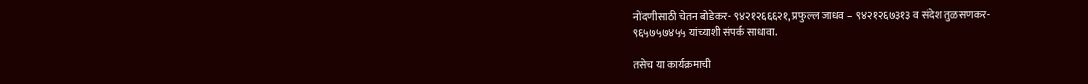नोंदणीसाठी चेतन बोडेकर- ९४२१२६६६२१, प्रफुल्ल जाधव – ९४२१२६७३१३ व संदेश तुळसणकर-
९६५७५७४५५ यांच्याशी संपर्क साधावा.

तसेच या कार्यक्रमाची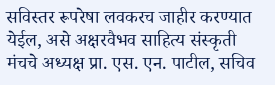सविस्तर रूपरेषा लवकरच जाहीर करण्यात येईल, असे अक्षरवैभव साहित्य संस्कृती मंचचे अध्यक्ष प्रा. एस. एन. पाटील, सचिव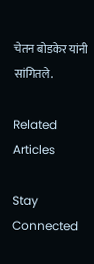चेतन बोडकेर यांनी सांगितले.

Related Articles

Stay Connected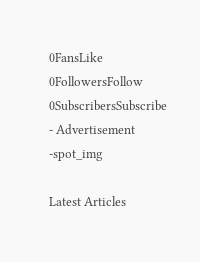0FansLike
0FollowersFollow
0SubscribersSubscribe
- Advertisement -spot_img

Latest Articles